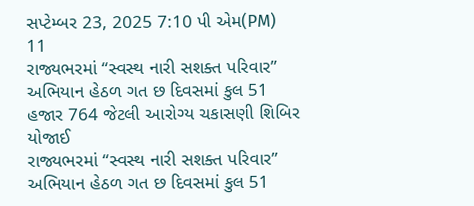સપ્ટેમ્બર 23, 2025 7:10 પી એમ(PM)
11
રાજ્યભરમાં “સ્વસ્થ નારી સશક્ત પરિવાર” અભિયાન હેઠળ ગત છ દિવસમાં કુલ 51 હજાર 764 જેટલી આરોગ્ય ચકાસણી શિબિર યોજાઈ
રાજ્યભરમાં “સ્વસ્થ નારી સશક્ત પરિવાર” અભિયાન હેઠળ ગત છ દિવસમાં કુલ 51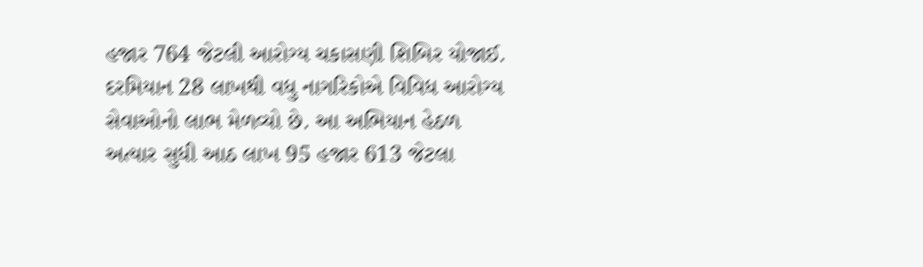હજાર 764 જેટલી આરોગ્ય ચકાસણી શિબિર યોજાઈ. દરમિયાન 28 લાખથી વધુ નાગરિકોએ વિવિધ આરોગ્ય સેવાઓનો લાભ મેળવ્યો છે. આ અભિયાન હેઠળ અત્યાર સુધી આઠ લાખ 95 હજાર 613 જેટલા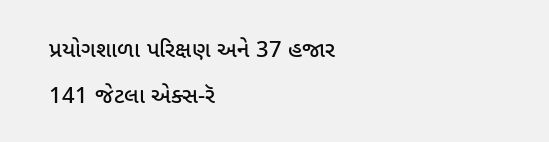પ્રયોગશાળા પરિક્ષણ અને 37 હજાર 141 જેટલા એક્સ-રૅ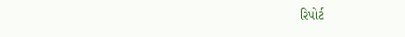રિપોર્ટ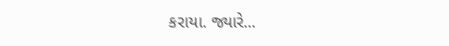કરાયા. જ્યારે...